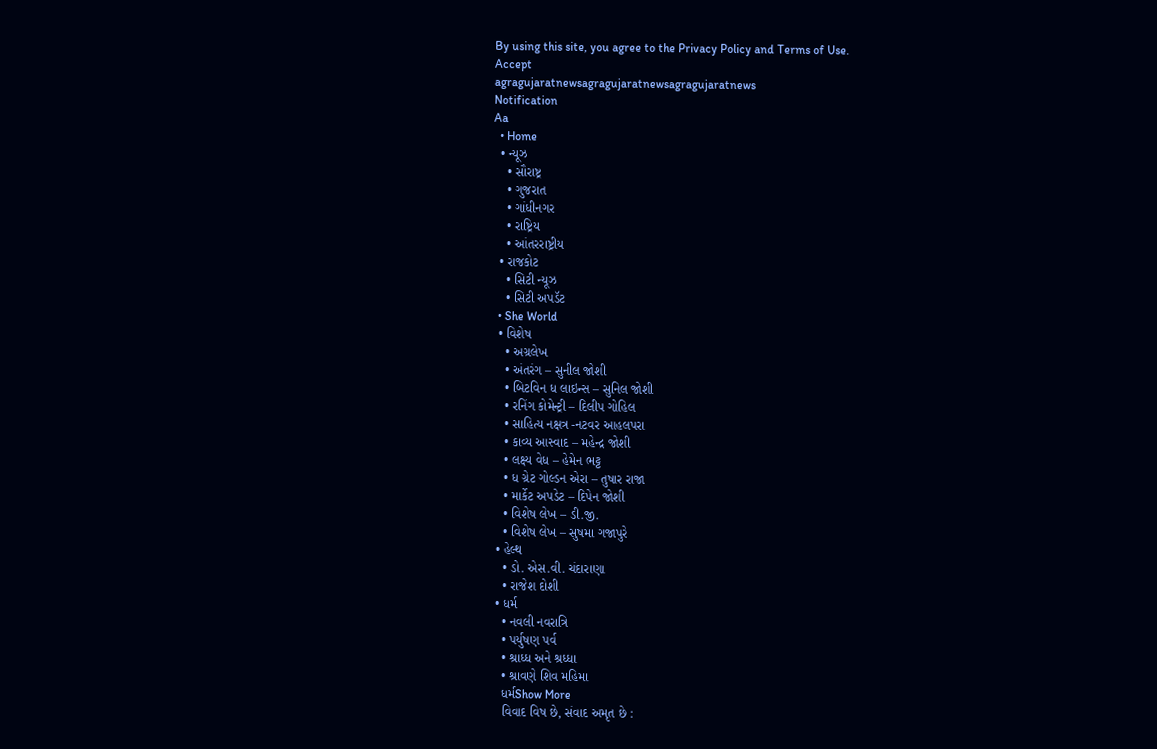By using this site, you agree to the Privacy Policy and Terms of Use.
Accept
agragujaratnewsagragujaratnewsagragujaratnews
Notification
Aa
  • Home
  • ન્યૂઝ
    • સૌરાષ્ટ્ર
    • ગુજરાત
    • ગાંધીનગર
    • રાષ્ટ્રિય
    • આંતરરાષ્ટ્રીય
  • રાજકોટ
    • સિટી ન્યૂઝ
    • સિટી અપડૅટ
  • She World
  • વિશેષ
    • અગ્રલેખ
    • અંતરંગ – સુનીલ જોશી
    • બિટવિન ધ લાઇન્સ – સુનિલ જોશી
    • રનિંગ કોમેન્ટ્રી – દિલીપ ગોહિલ
    • સાહિત્ય નક્ષત્ર -નટવર આહલપરા
    • કાવ્ય આસ્વાદ – મહેન્દ્ર જોશી
    • લક્ષ્ય વેધ – હેમેન ભટ્ટ
    • ધ ગ્રેટ ગોલ્ડન એરા – તુષાર રાજા
    • માર્કેટ અપડેટ – દિપેન જોશી
    • વિશેષ લેખ – ડી.જી.
    • વિશેષ લેખ – સુષમા ગજાપુરે
  • હેલ્થ
    • ડો. એસ.વી. ચંદારાણા
    • રાજેશ દોશી
  • ધર્મ
    • નવલી નવરાત્રિ
    • પર્યુષણ પર્વ
    • શ્રાધ્ધ અને શ્રધ્ધા
    • શ્રાવણે શિવ મહિમા
    ધર્મShow More
    વિવાદ વિષ છે, સંવાદ અમૃત છે :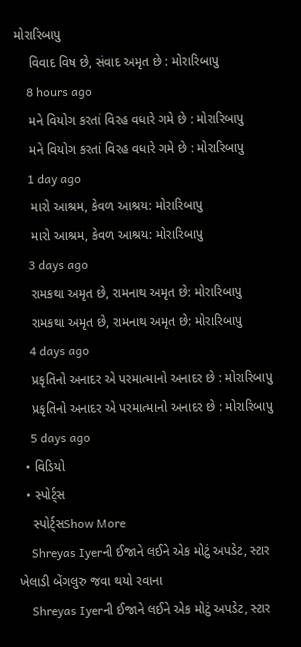મોરારિબાપુ
    વિવાદ વિષ છે, સંવાદ અમૃત છે : મોરારિબાપુ
    8 hours ago
    મને વિયોગ કરતાં વિરહ વધારે ગમે છે : મોરારિબાપુ
    મને વિયોગ કરતાં વિરહ વધારે ગમે છે : મોરારિબાપુ
    1 day ago
    મારો આશ્રમ, કેવળ આશ્રય: મોરારિબાપુ
    મારો આશ્રમ, કેવળ આશ્રય: મોરારિબાપુ
    3 days ago
    રામકથા અમૃત છે, રામનાથ અમૃત છે: મોરારિબાપુ
    રામકથા અમૃત છે, રામનાથ અમૃત છે: મોરારિબાપુ
    4 days ago
    પ્રકૃતિનો અનાદર એ પરમાત્માનો અનાદર છે : મોરારિબાપુ
    પ્રકૃતિનો અનાદર એ પરમાત્માનો અનાદર છે : મોરારિબાપુ
    5 days ago
  • વિડિયો
  • સ્પોર્ટ્સ
    સ્પોર્ટ્સShow More
    Shreyas Iyerની ઈજાને લઈને એક મોટું અપડેટ, સ્ટાર ખેલાડી બેંગલુરુ જવા થયો રવાના
    Shreyas Iyerની ઈજાને લઈને એક મોટું અપડેટ, સ્ટાર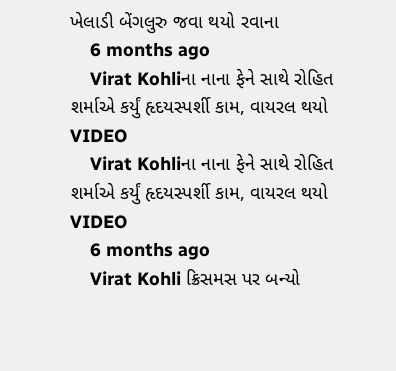ખેલાડી બેંગલુરુ જવા થયો રવાના
    6 months ago
    Virat Kohliના નાના ફેને સાથે રોહિત શર્માએ કર્યું હૃદયસ્પર્શી કામ, વાયરલ થયો VIDEO
    Virat Kohliના નાના ફેને સાથે રોહિત શર્માએ કર્યું હૃદયસ્પર્શી કામ, વાયરલ થયો VIDEO
    6 months ago
    Virat Kohli ક્રિસમસ પર બન્યો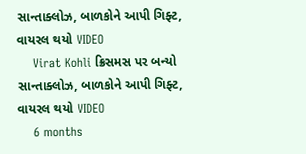સાન્તાક્લોઝ, બાળકોને આપી ગિફ્ટ, વાયરલ થયો VIDEO
    Virat Kohli ક્રિસમસ પર બન્યો સાન્તાક્લોઝ, બાળકોને આપી ગિફ્ટ, વાયરલ થયો VIDEO
    6 months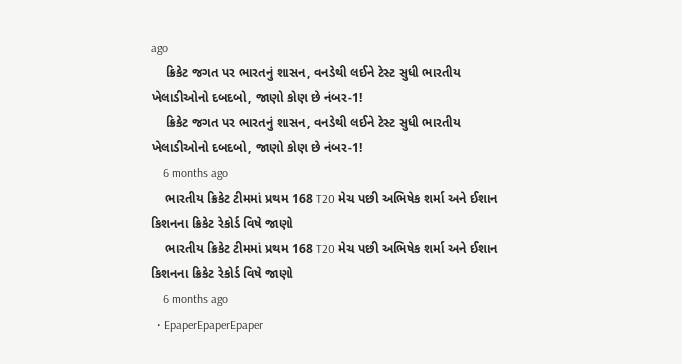ago
    ક્રિકેટ જગત પર ભારતનું શાસન, વનડેથી લઈને ટેસ્ટ સુધી ભારતીય ખેલાડીઓનો દબદબો, જાણો કોણ છે નંબર-1!
    ક્રિકેટ જગત પર ભારતનું શાસન, વનડેથી લઈને ટેસ્ટ સુધી ભારતીય ખેલાડીઓનો દબદબો, જાણો કોણ છે નંબર-1!
    6 months ago
    ભારતીય ક્રિકેટ ટીમમાં પ્રથમ 168 T20 મેચ પછી અભિષેક શર્મા અને ઈશાન કિશનના ક્રિકેટ રેકોર્ડ વિષે જાણો
    ભારતીય ક્રિકેટ ટીમમાં પ્રથમ 168 T20 મેચ પછી અભિષેક શર્મા અને ઈશાન કિશનના ક્રિકેટ રેકોર્ડ વિષે જાણો
    6 months ago
  • EpaperEpaperEpaper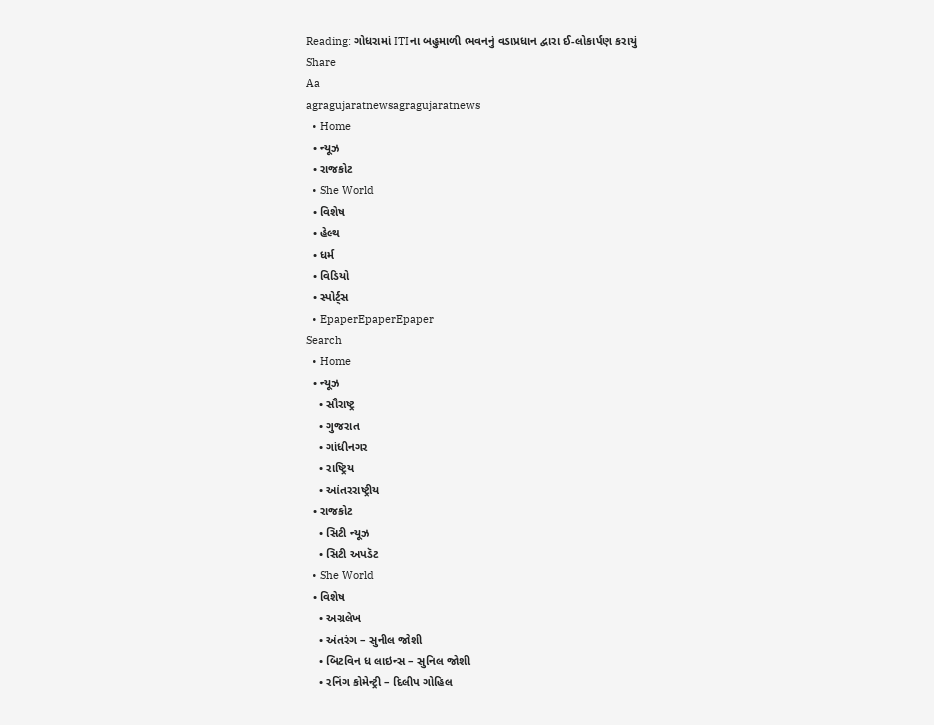Reading: ગોધરામાં ITIના બહુમાળી ભવનનું વડાપ્રધાન દ્વારા ઈ-લોકાર્પણ કરાયું
Share
Aa
agragujaratnewsagragujaratnews
  • Home
  • ન્યૂઝ
  • રાજકોટ
  • She World
  • વિશેષ
  • હેલ્થ
  • ધર્મ
  • વિડિયો
  • સ્પોર્ટ્સ
  • EpaperEpaperEpaper
Search
  • Home
  • ન્યૂઝ
    • સૌરાષ્ટ્ર
    • ગુજરાત
    • ગાંધીનગર
    • રાષ્ટ્રિય
    • આંતરરાષ્ટ્રીય
  • રાજકોટ
    • સિટી ન્યૂઝ
    • સિટી અપડૅટ
  • She World
  • વિશેષ
    • અગ્રલેખ
    • અંતરંગ – સુનીલ જોશી
    • બિટવિન ધ લાઇન્સ – સુનિલ જોશી
    • રનિંગ કોમેન્ટ્રી – દિલીપ ગોહિલ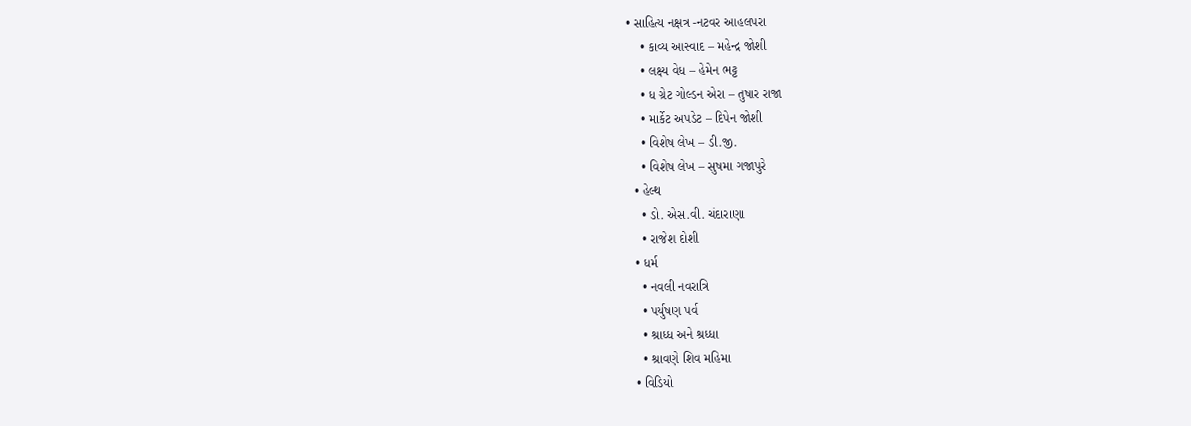• સાહિત્ય નક્ષત્ર -નટવર આહલપરા
    • કાવ્ય આસ્વાદ – મહેન્દ્ર જોશી
    • લક્ષ્ય વેધ – હેમેન ભટ્ટ
    • ધ ગ્રેટ ગોલ્ડન એરા – તુષાર રાજા
    • માર્કેટ અપડેટ – દિપેન જોશી
    • વિશેષ લેખ – ડી.જી.
    • વિશેષ લેખ – સુષમા ગજાપુરે
  • હેલ્થ
    • ડો. એસ.વી. ચંદારાણા
    • રાજેશ દોશી
  • ધર્મ
    • નવલી નવરાત્રિ
    • પર્યુષણ પર્વ
    • શ્રાધ્ધ અને શ્રધ્ધા
    • શ્રાવણે શિવ મહિમા
  • વિડિયો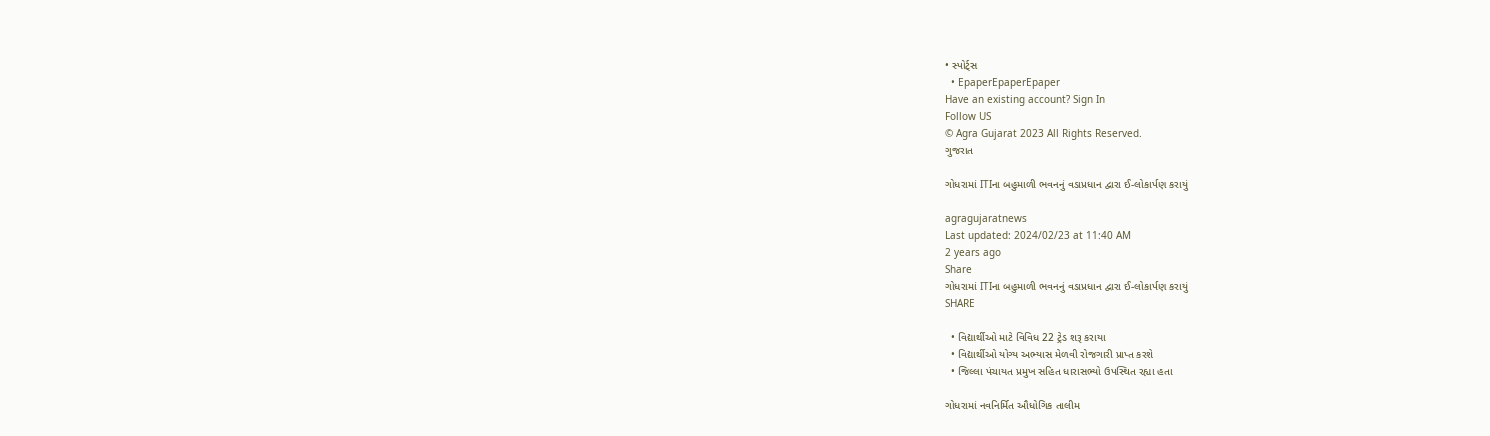• સ્પોર્ટ્સ
  • EpaperEpaperEpaper
Have an existing account? Sign In
Follow US
© Agra Gujarat 2023 All Rights Reserved.
ગુજરાત

ગોધરામાં ITIના બહુમાળી ભવનનું વડાપ્રધાન દ્વારા ઈ-લોકાર્પણ કરાયું

agragujaratnews
Last updated: 2024/02/23 at 11:40 AM
2 years ago
Share
ગોધરામાં ITIના બહુમાળી ભવનનું વડાપ્રધાન દ્વારા ઈ-લોકાર્પણ કરાયું
SHARE

  • વિદ્યાર્થીઓ માટે વિવિધ 22 ટ્રેડ શરૂ કરાયા
  • વિદ્યાર્થીઓ યોગ્ય અભ્યાસ મેળવી રોજગારી પ્રાપ્ત કરશે
  • જિલ્લા પંચાયત પ્રમુખ સહિત ધારાસભ્યો ઉપસ્થિત રહ્યા હતા

ગોધરામાં નવનિર્મિત ઔધોગિક તાલીમ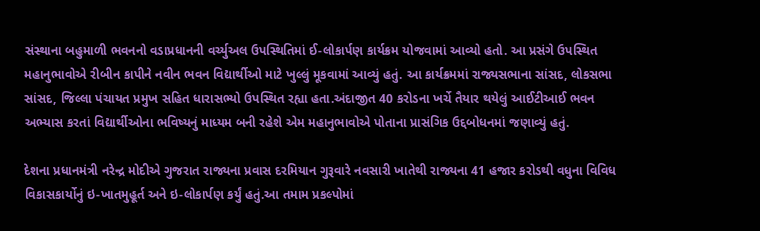સંસ્થાના બહુમાળી ભવનનો વડાપ્રધાનની વર્ચ્યુઅલ ઉપસ્થિતિમાં ઈ-લોકાર્પણ કાર્યક્રમ યોજવામાં આવ્યો હતો. આ પ્રસંગે ઉપસ્થિત મહાનુભાવોએ રીબીન કાપીને નવીન ભવન વિદ્યાર્થીઓ માટે ખુલ્લું મૂકવામાં આવ્યું હતું. આ કાર્યક્રમમાં રાજ્યસભાના સાંસદ, લોકસભા સાંસદ, જિલ્લા પંચાયત પ્રમુખ સહિત ધારાસભ્યો ઉપસ્થિત રહ્યા હતા.અંદાજીત 40 કરોડના ખર્ચે તૈયાર થયેલું આઈટીઆઈ ભવન અભ્યાસ કરતાં વિદ્યાર્થીઓના ભવિષ્યનું માધ્યમ બની રહેશે એમ મહાનુભાવોએ પોતાના પ્રાસંગિક ઉદ્દબોધનમાં જણાવ્યું હતું.

દેશના પ્રધાનમંત્રી નરેન્દ્ર મોદીએ ગુજરાત રાજ્યના પ્રવાસ દરમિયાન ગુરૂવારે નવસારી ખાતેથી રાજ્યના 41 હજાર કરોડથી વધુના વિવિધ વિકાસકાર્યોનું ઇ-ખાતમુહૂર્ત અને ઇ-લોકાર્પણ કર્યું હતું.આ તમામ પ્રકલ્પોમાં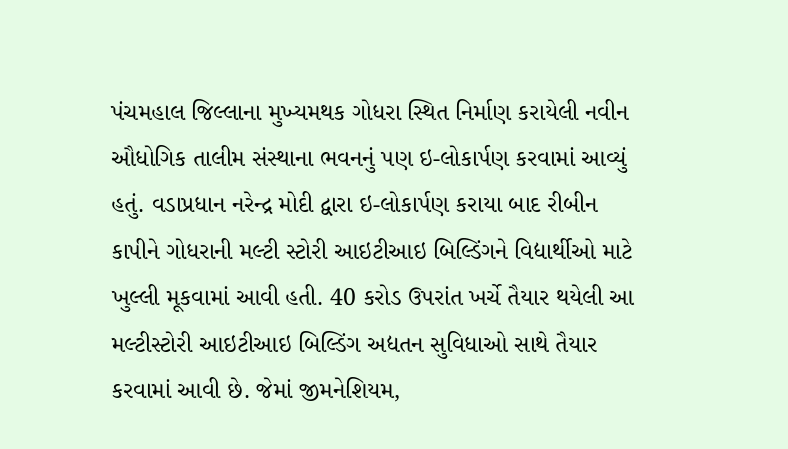પંચમહાલ જિલ્લાના મુખ્યમથક ગોધરા સ્થિત નિર્માણ કરાયેલી નવીન ઔધોગિક તાલીમ સંસ્થાના ભવનનું પણ ઇ-લોકાર્પણ કરવામાં આવ્યું હતું. વડાપ્રધાન નરેન્દ્ર મોદી દ્વારા ઇ-લોકાર્પણ કરાયા બાદ રીબીન કાપીને ગોધરાની મલ્ટી સ્ટોરી આઇટીઆઇ બિલ્ડિંગને વિદ્યાર્થીઓ માટે ખુલ્લી મૂકવામાં આવી હતી. 40 કરોડ ઉપરાંત ખર્ચે તૈયાર થયેલી આ મલ્ટીસ્ટોરી આઇટીઆઇ બિલ્ડિંગ અદ્યતન સુવિધાઓ સાથે તૈયાર કરવામાં આવી છે. જેમાં જીમનેશિયમ,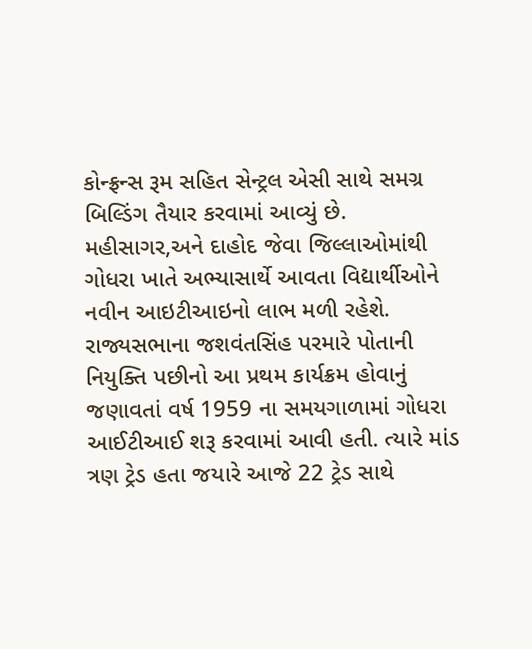કોન્ફ્રન્સ રૂમ સહિત સેન્ટ્રલ એસી સાથે સમગ્ર બિલ્ડિંગ તૈયાર કરવામાં આવ્યું છે. મહીસાગર,અને દાહોદ જેવા જિલ્લાઓમાંથી ગોધરા ખાતે અભ્યાસાર્થે આવતા વિદ્યાર્થીઓને નવીન આઇટીઆઇનો લાભ મળી રહેશે. રાજ્યસભાના જશવંતસિંહ પરમારે પોતાની નિયુક્તિ પછીનો આ પ્રથમ કાર્યક્રમ હોવાનું જણાવતાં વર્ષ 1959 ના સમયગાળામાં ગોધરા આઈટીઆઈ શરૂ કરવામાં આવી હતી. ત્યારે માંડ ત્રણ ટ્રેડ હતા જયારે આજે 22 ટ્રેડ સાથે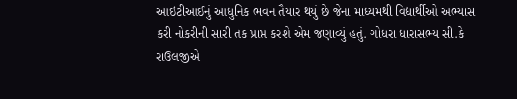આઇટીઆઈનું આધુનિક ભવન તૈયાર થયું છે જેના માધ્યમથી વિદ્યાર્થીઓ અભ્યાસ કરી નોકરીની સારી તક પ્રાપ્ત કરશે એમ જણાવ્યું હતું. ગોધરા ધારાસભ્ય સી.કે રાઉલજીએ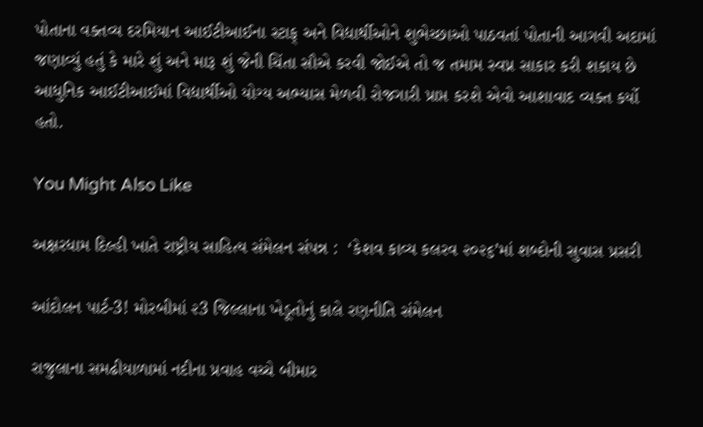પોતાના વક્તવ્ય દરમિયાન આઈટીઆઈના સ્ટાફ્ અને વિદ્યાર્થીઓને શુભેચ્છાઓ પાઠવતાં પોતાની આગવી અદામાં જણાવ્યું હતું કે મારે શું અને મારૂ શું જેની ચિંતા સૌએ કરવી જોઈએ તો જ તમામ સ્વપ્ન સાકાર કરી શકાય છે આધુનિક આઈટીઆઈમાં વિદ્યાર્થીઓ યોગ્ય અભ્યાસ મેળવી રોજગારી પ્રાપ્ત કરશે એવો આશાવાદ વ્યક્ત કર્યો હતો.

You Might Also Like

અક્ષરધામ દિલ્હી ખાતે રાષ્ટ્રીય સાહિત્ય સંમેલન સંપન્ન :  ‘કેશવ કાવ્ય કલરવ ૨૦૨૬’માં શબ્દોની સુવાસ પ્રસરી

આંદોલન પાર્ટ-3! મોરબીમાં ૨3 જિલ્લાના ખેડૂતોનું કાલે રણનીતિ સંમેલન

રાજુલાના સમઢીયાળામાં નદીના પ્રવાહ વચ્ચે બીમાર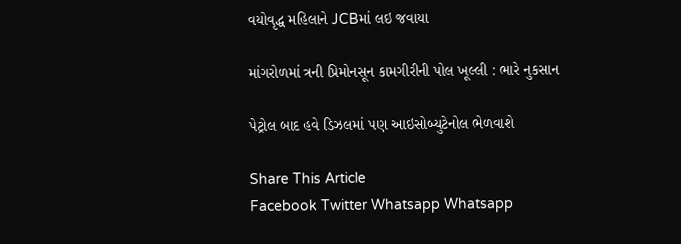વયોવૃદ્ધ મહિલાને JCBમાં લઇ જવાયા

માંગરોળમાં ત્રની પ્રિમોનસૂન કામગીરીની પોલ ખૂલ્લી : ભારે નુકસાન

પેટ્રોલ બાદ હવે ડિઝલમાં પણ આઇસોબ્યુટેનોલ ભેળવાશે

Share This Article
Facebook Twitter Whatsapp Whatsapp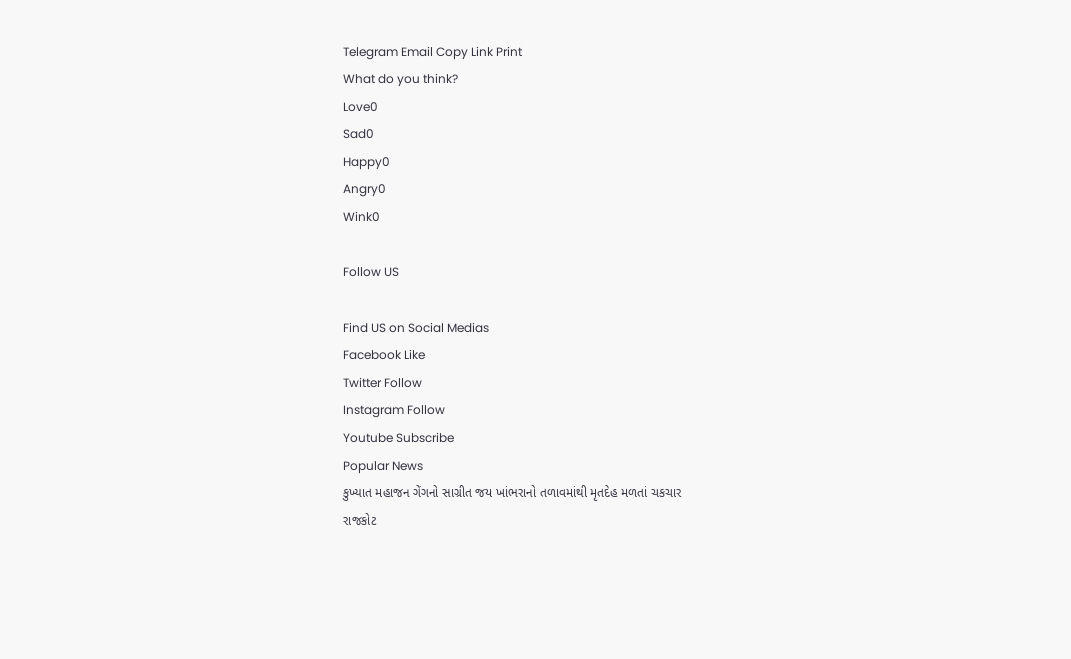Telegram Email Copy Link Print
What do you think?
Love0
Sad0
Happy0
Angry0
Wink0

Follow US

Find US on Social Medias
Facebook Like
Twitter Follow
Instagram Follow
Youtube Subscribe
Popular News
કુખ્યાત મહાજન ગેંગનો સાગ્રીત જય ખાંભરાનો તળાવમાંથી મૃતદેહ મળતાં ચકચાર
રાજકોટ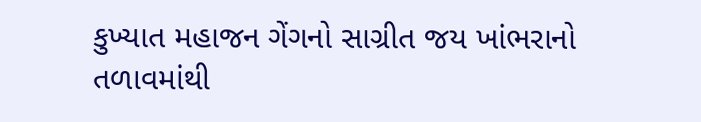કુખ્યાત મહાજન ગેંગનો સાગ્રીત જય ખાંભરાનો તળાવમાંથી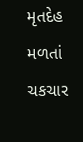મૃતદેહ મળતાં ચકચાર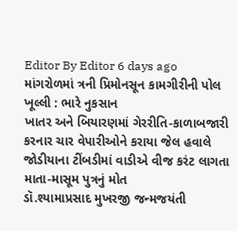Editor By Editor 6 days ago
માંગરોળમાં ત્રની પ્રિમોનસૂન કામગીરીની પોલ ખૂલ્લી : ભારે નુકસાન
ખાતર અને બિયારણમાં ગેરરીતિ-કાળાબજારી કરનાર ચાર વેપારીઓને કરાયા જેલ હવાલે
જોડીયાના ટીંબડીમાં વાડીએ વીજ કરંટ લાગતા માતા-માસૂમ પુત્રનું મોત
ડૉ.શ્યામાપ્રસાદ મુખરજી જન્મજયંતી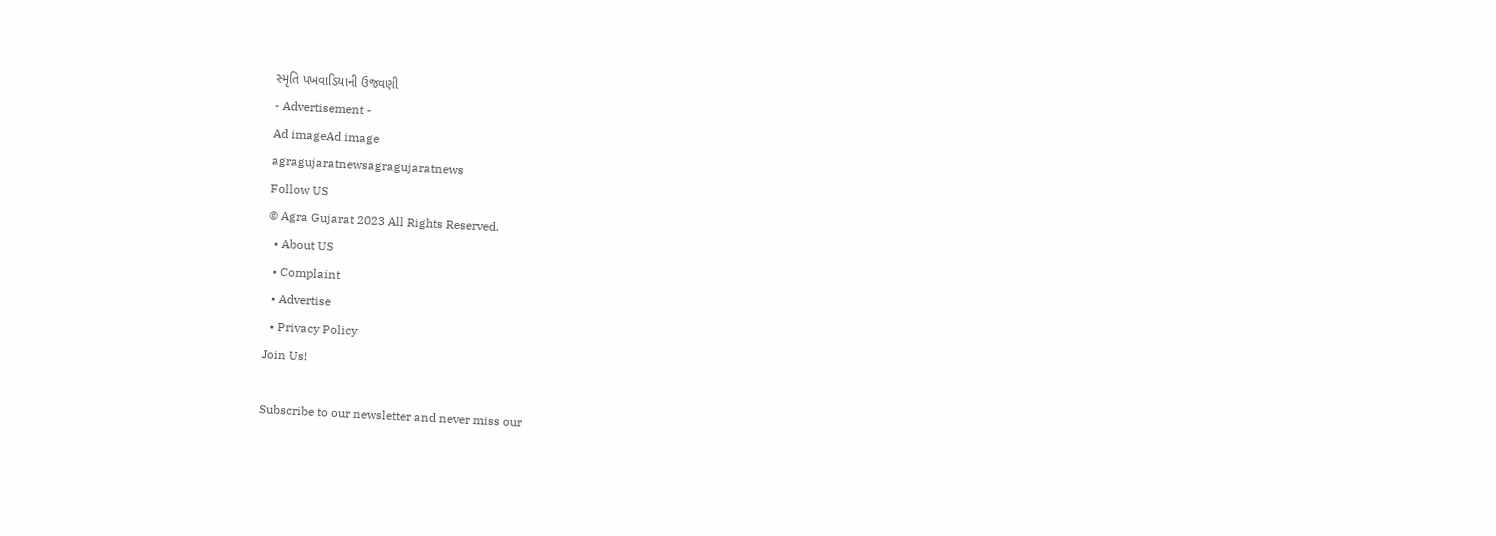સ્મૃતિ પખવાડિયાની ઉજવણી
- Advertisement -
Ad imageAd image
agragujaratnewsagragujaratnews
Follow US
© Agra Gujarat 2023 All Rights Reserved.
  • About US
  • Complaint
  • Advertise
  • Privacy Policy
Join Us!

Subscribe to our newsletter and never miss our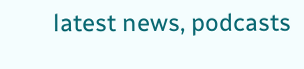latest news, podcasts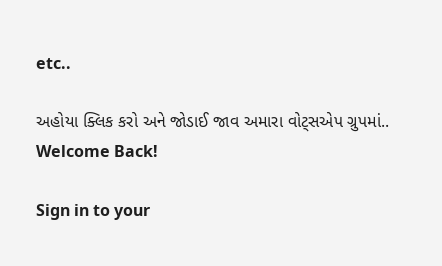etc..

અહોયા ક્લિક કરો અને જોડાઈ જાવ અમારા વોટ્સએપ ગ્રુપમાં..
Welcome Back!

Sign in to your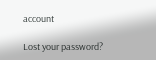account

Lost your password?